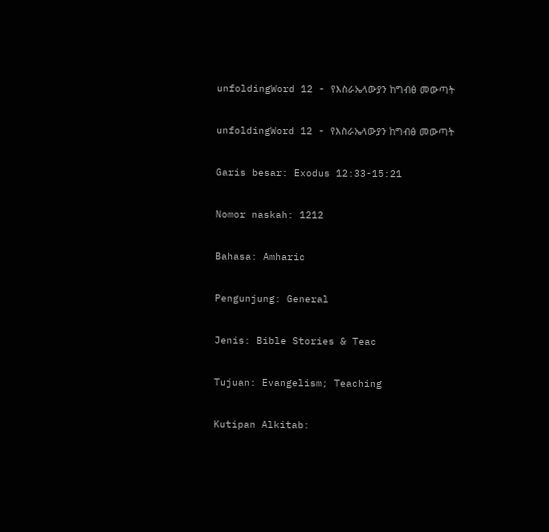unfoldingWord 12 - የእስራኤላውያን ከግብፅ መውጣት

unfoldingWord 12 - የእስራኤላውያን ከግብፅ መውጣት

Garis besar: Exodus 12:33-15:21

Nomor naskah: 1212

Bahasa: Amharic

Pengunjung: General

Jenis: Bible Stories & Teac

Tujuan: Evangelism; Teaching

Kutipan Alkitab: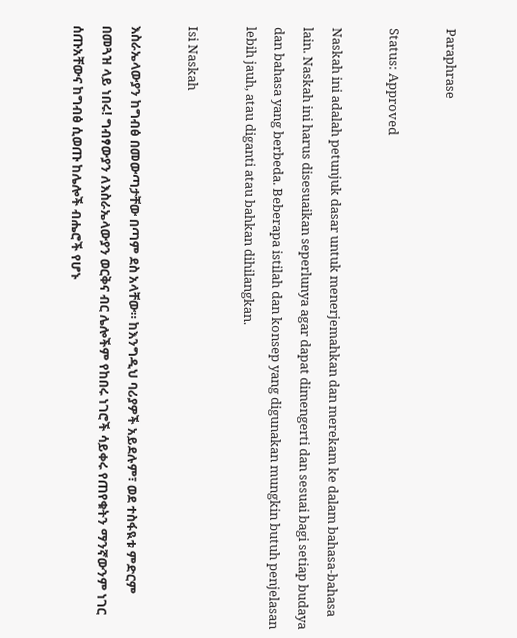Paraphrase

Status: Approved

Naskah ini adalah petunjuk dasar untuk menerjemahkan dan merekam ke dalam bahasa-bahasa lain. Naskah ini harus disesuaikan seperlunya agar dapat dimengerti dan sesuai bagi setiap budaya dan bahasa yang berbeda. Beberapa istilah dan konsep yang digunakan mungkin butuh penjelasan lebih jauh, atau diganti atau bahkan dihilangkan.

Isi Naskah

እስራኤላውያን ከግብፅ በመውጣታቸው በጣም ደስ አላቸው። ከእንግዲህ ባሪያዎች አይደሉም፣ ወደ ተስፋዪቱ ምድርም በመጓዝ ላይ ነበሩ! ግብፃውያን ለእስራኤላውያን ወርቅና ብር ሌሎችም የከበሩ ነገሮች ሳይቀሩ የጠየቁትን ማንኛውንም ነገር ሰጡአቸውና ከግብፅ ሲወጡ ከሌሎች ብሔሮች የሆኑ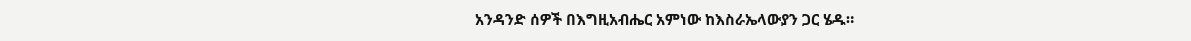አንዳንድ ሰዎች በእግዚአብሔር አምነው ከእስራኤላውያን ጋር ሄዱ።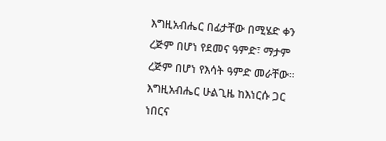እግዚአብሔር በፊታቸው በሚሄድ ቀን ረጅም በሆነ የደመና ዓምድ፣ ማታም ረጅም በሆነ የእሳት ዓምድ መራቸው። እግዚአብሔር ሁልጊዜ ከእነርሱ ጋር ነበርና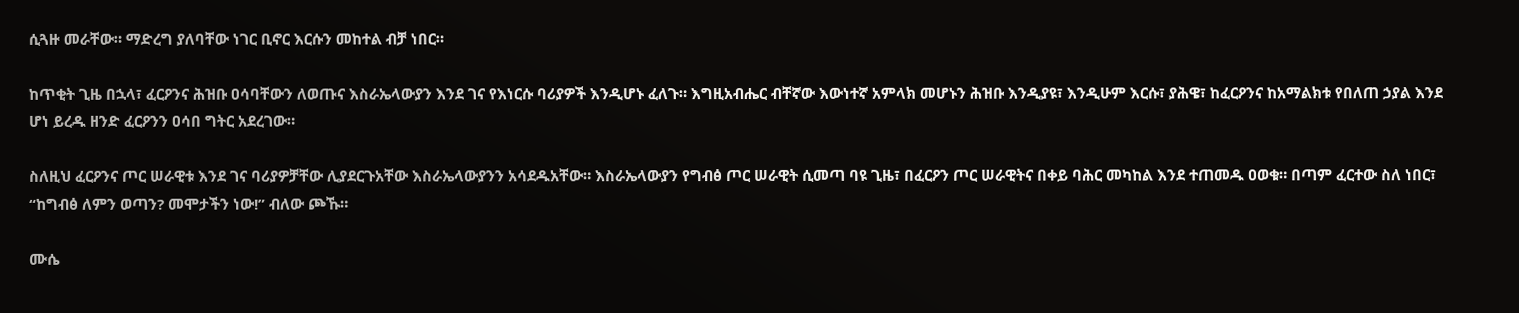ሲጓዙ መራቸው። ማድረግ ያለባቸው ነገር ቢኖር እርሱን መከተል ብቻ ነበር።

ከጥቂት ጊዜ በኋላ፣ ፈርዖንና ሕዝቡ ዐሳባቸውን ለወጡና እስራኤላውያን እንደ ገና የእነርሱ ባሪያዎች እንዲሆኑ ፈለጉ። እግዚአብሔር ብቸኛው እውነተኛ አምላክ መሆኑን ሕዝቡ እንዲያዩ፣ እንዲሁም እርሱ፣ ያሕዌ፣ ከፈርዖንና ከአማልክቱ የበለጠ ኃያል እንደ ሆነ ይረዱ ዘንድ ፈርዖንን ዐሳበ ግትር አደረገው።

ስለዚህ ፈርዖንና ጦር ሠራዊቱ እንደ ገና ባሪያዎቻቸው ሊያደርጉአቸው እስራኤላውያንን አሳደዱአቸው። እስራኤላውያን የግብፅ ጦር ሠራዊት ሲመጣ ባዩ ጊዜ፣ በፈርዖን ጦር ሠራዊትና በቀይ ባሕር መካከል እንደ ተጠመዱ ዐወቁ። በጣም ፈርተው ስለ ነበር፣ “ከግብፅ ለምን ወጣን? መሞታችን ነው!” ብለው ጮኹ።

ሙሴ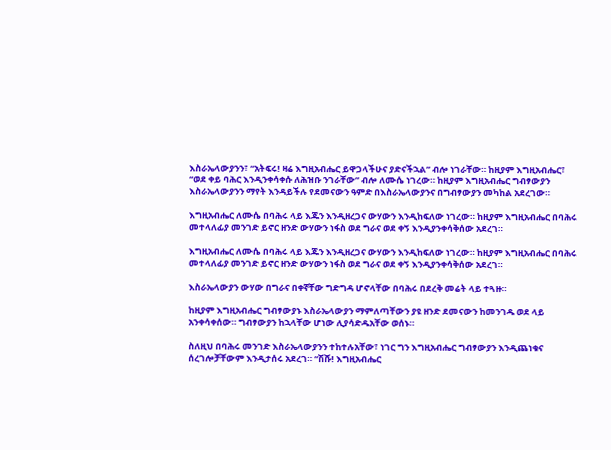እስራኤላውያንን፣ “አትፍሩ! ዛሬ እግዚአብሔር ይዋጋላችሁና ያድናችኋል” ብሎ ነገራቸው። ከዚያም እግዚአብሔር፣ “ወደ ቀይ ባሕር እንዲንቀሳቀሱ ለሕዝቡ ንገራቸው” ብሎ ለሙሴ ነገረው። ከዚያም እግዚአብሔር ግብፃውያን እስራኤላውያንን ማየት እንዳይችሉ የደመናውን ዓምድ በእስራኤላውያንና በግብፃውያን መካከል አደረገው።

እግዚአብሔር ለሙሴ በባሕሩ ላይ እጁን እንዲዘረጋና ውሃውን እንዲከፍለው ነገረው። ከዚያም እግዚአብሔር በባሕሩ መተላለፊያ መንገድ ይኖር ዘንድ ውሃውን ነፋስ ወደ ግራና ወደ ቀኝ እንዲያንቀሳቅሰው አደረገ።

እግዚአብሔር ለሙሴ በባሕሩ ላይ እጁን እንዲዘረጋና ውሃውን እንዲከፍለው ነገረው። ከዚያም እግዚአብሔር በባሕሩ መተላለፊያ መንገድ ይኖር ዘንድ ውሃውን ነፋስ ወደ ግራና ወደ ቀኝ እንዲያንቀሳቅሰው አደረገ።

እስራኤላውያን ውሃው በግራና በቀኛቸው ግድግዳ ሆኖላቸው በባሕሩ በደረቅ መሬት ላይ ተጓዙ።

ከዚያም እግዚአብሔር ግብፃውያኑ እስራኤላውያን ማምለጣቸውን ያዩ ዘንድ ደመናውን ከመንገዱ ወደ ላይ አንቀሳቀሰው። ግብፃውያን ከኋላቸው ሆነው ሊያሳድዱአቸው ወሰኑ።

ስለዚህ በባሕሩ መንገድ እስራኤላውያንን ተከተሉአቸው፣ ነገር ግን እግዚአብሔር ግብፃውያን እንዲጨነቁና ሰረገሎቻቸውም እንዲታሰሩ አደረገ። “ሽሹ! እግዚአብሔር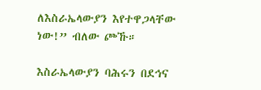ለእስራኤላውያን እየተዋጋላቸው ነው!” ብለው ጮኹ።

እስራኤላውያን ባሕሩን በደኅና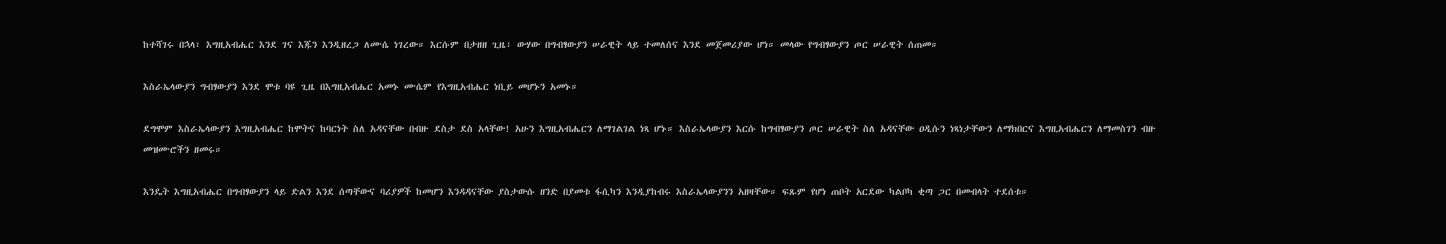ከተሻገሩ በኋላ፣ እግዚአብሔር እንደ ገና እጁን እንዲዘረጋ ለሙሴ ነገረው። እርሱም በታዘዘ ጊዜ፣ ውሃው በግብፃውያን ሠራዊት ላይ ተመለሰና እንደ መጀመሪያው ሆነ። መላው የግብፃውያን ጦር ሠራዊት ሰጠመ።

እስራኤላውያን ግብፃውያን እንደ ሞቱ ባዩ ጊዜ በእግዚአብሔር አመኑ ሙሴም የእግዚአብሔር ነቢይ መሆኑን አመኑ።

ደግሞም እስራኤላውያን እግዚአብሔር ከሞትና ከባርነት ስለ አዳናቸው በብዙ ደስታ ደስ አላቸው! አሁን እግዚአብሔርን ለማገልገል ነጻ ሆኑ። እስራኤላውያን እርሱ ከግብፃውያን ጦር ሠራዊት ስለ አዳናቸው ዐዲሱን ነጻነታቸውን ለማክበርና እግዚአብሔርን ለማመስገን ብዙ መዝሙሮችን ዘመሩ።

እንዴት እግዚአብሔር በግብፃውያን ላይ ድልን እንደ ሰጣቸውና ባሪያዎች ከመሆን እንዳዳናቸው ያስታውሱ ዘንድ በያመቱ ፋሲካን እንዲያከብሩ እስራኤላውያንን አዘዛቸው። ፍጹም የሆነ ጠቦት አርደው ካልቦካ ቂጣ ጋር በመብላት ተደሰቱ።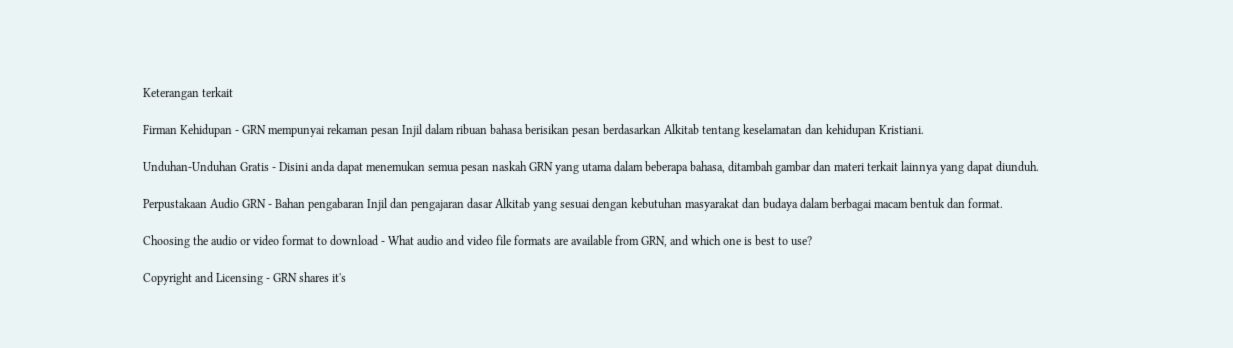Keterangan terkait

Firman Kehidupan - GRN mempunyai rekaman pesan Injil dalam ribuan bahasa berisikan pesan berdasarkan Alkitab tentang keselamatan dan kehidupan Kristiani.

Unduhan-Unduhan Gratis - Disini anda dapat menemukan semua pesan naskah GRN yang utama dalam beberapa bahasa, ditambah gambar dan materi terkait lainnya yang dapat diunduh.

Perpustakaan Audio GRN - Bahan pengabaran Injil dan pengajaran dasar Alkitab yang sesuai dengan kebutuhan masyarakat dan budaya dalam berbagai macam bentuk dan format.

Choosing the audio or video format to download - What audio and video file formats are available from GRN, and which one is best to use?

Copyright and Licensing - GRN shares it's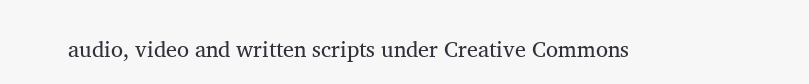audio, video and written scripts under Creative Commons